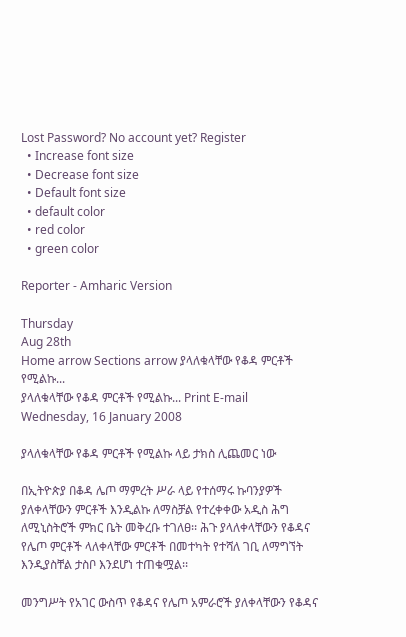Lost Password? No account yet? Register
  • Increase font size
  • Decrease font size
  • Default font size
  • default color
  • red color
  • green color

Reporter - Amharic Version

Thursday
Aug 28th
Home arrow Sections arrow ያላለቁላቸው የቆዳ ምርቶች የሚልኩ...
ያላለቁላቸው የቆዳ ምርቶች የሚልኩ... Print E-mail
Wednesday, 16 January 2008

ያላለቁላቸው የቆዳ ምርቶች የሚልኩ ላይ ታክስ ሊጨመር ነው

በኢትዮጵያ በቆዳ ሌጦ ማምረት ሥራ ላይ የተሰማሩ ኩባንያዎች ያለቀላቸውን ምርቶች እንዲልኩ ለማስቻል የተረቀቀው አዲስ ሕግ ለሚኒስትሮች ምክር ቤት መቅረቡ ተገለፀ፡፡ ሕጉ ያላለቀላቸውን የቆዳና የሌጦ ምርቶች ላለቀላቸው ምርቶች በመተካት የተሻለ ገቢ ለማግኘት እንዲያስቸል ታስቦ እንደሆነ ተጠቁሟል፡፡

መንግሥት የአገር ውስጥ የቆዳና የሌጦ አምራሮች ያለቀላቸውን የቆዳና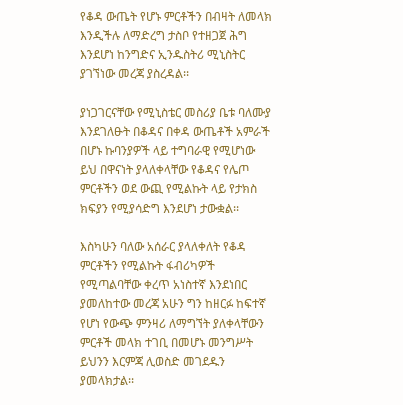የቆዳ ውጤት የሆኑ ምርቶችን በብዛት ለመላክ እንዲችሉ ለማድረግ ታስቦ የተዘጋጀ ሕግ እንደሆነ ከንግድና ኢንዱስትሪ ሚኒስትር ያገኘነው መረጃ ያስረዳል፡፡

ያነጋገርናቸው የሚኒስቴር መስሪያ ቤቱ ባለሙያ እንደገለፁት በቆዳና በቀዳ ውጤቶች አምራች በሆኑ ኩባንያዎች ላይ ተግባራዊ የሚሆነው ይህ በዋናነት ያላለቀላቸው የቆዳና የሌጦ ምርቶችን ወደ ውጪ የሚልኩት ላይ የታክስ ክፍያን የሚያሳድግ እንደሆነ ታውቋል፡፡

እስካሁን ባለው አሰራር ያላለቀለት የቆዳ ምርቶችን የሚልኩት ፋብሪካዎች የሚጣልባቸው ቀረጥ አነስተኛ እንደነበር ያመለከተው መረጃ አሁን ግን ከዘርፉ ከፍተኛ የሆነ የውጭ ምንዛሪ ለማግኘት ያለቀላቸውን ምርቶች መላክ ተገቢ በመሆኑ መንግሥት ይህንን እርምጃ ሊወስድ መገደዱን ያመላክታል፡፡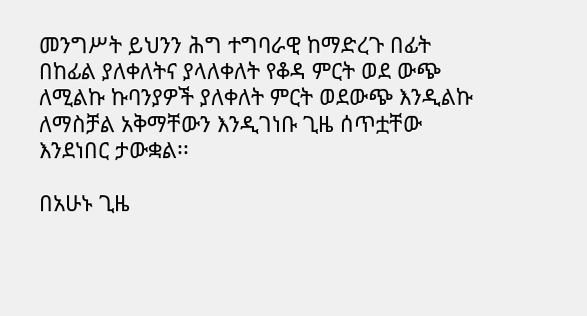መንግሥት ይህንን ሕግ ተግባራዊ ከማድረጉ በፊት በከፊል ያለቀለትና ያላለቀለት የቆዳ ምርት ወደ ውጭ ለሚልኩ ኩባንያዎች ያለቀለት ምርት ወደውጭ እንዲልኩ ለማስቻል አቅማቸውን እንዲገነቡ ጊዜ ሰጥቷቸው እንደነበር ታውቋል፡፡

በአሁኑ ጊዜ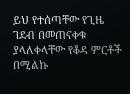ይህ የተሰጣቸው የጊዜ ገደብ በመጠናቀቁ ያላለቀላቸው የቆዳ ምርቶች በሚልኩ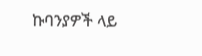ኩባንያዎች ላይ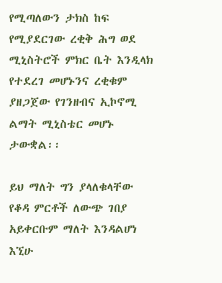የሚጣለውን ታክስ ከፍ የሚያደርገው ረቂቅ ሕግ ወደ ሚኒስትሮች ምክር ቤት እንዲላክ የተደረገ መሆኑንና ረቂቁም ያዘጋጀው የገንዘብና ኢኮኖሚ ልማት ሚኒስቴር መሆኑ ታውቋል፡፡

ይህ ማለት ግን ያላለቁላቸው የቆዳ ምርቶች ለውጭ ገበያ አይቀርቡም ማለት እንዳልሆነ እኚሁ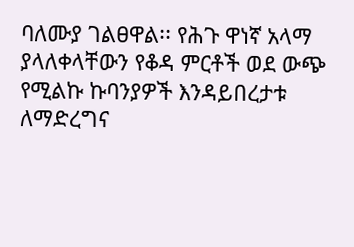ባለሙያ ገልፀዋል፡፡ የሕጉ ዋነኛ አላማ ያላለቀላቸውን የቆዳ ምርቶች ወደ ውጭ የሚልኩ ኩባንያዎች እንዳይበረታቱ ለማድረግና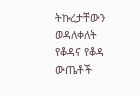ትኩረታቸውን ወዳለቀለት የቆዳና የቆዳ ውጤቶች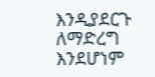እንዲያደርጉ ለማድረግ እንደሆነም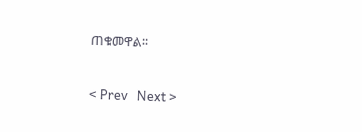ጠቁመዋል፡፡


< Prev   Next >